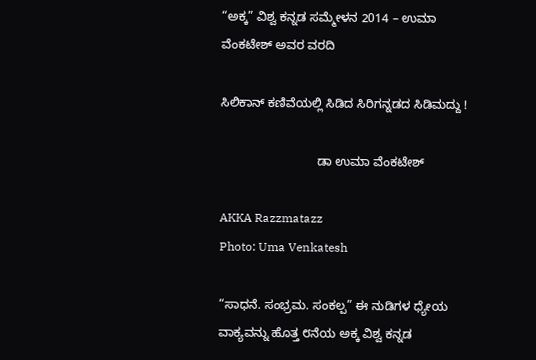“ಅಕ್ಕ” ವಿಶ್ವ ಕನ್ನಡ ಸಮ್ಮೇಳನ 2014 – ಉಮಾ ವೆಂಕಟೇಶ್ ಅವರ ವರದಿ

ಸಿಲಿಕಾನ್ ಕಣಿವೆಯಲ್ಲಿ ಸಿಡಿದ ಸಿರಿಗನ್ನಡದ ಸಿಡಿಮದ್ದು !

                            ಡಾ ಉಮಾ ವೆಂಕಟೇಶ್

AKKA Razzmatazz
Photo: Uma Venkatesh

“ಸಾಧನೆ. ಸಂಭ್ರಮ. ಸಂಕಲ್ಪ” ಈ ನುಡಿಗಳ ಧ್ಯೇಯ ವಾಕ್ಯವನ್ನು ಹೊತ್ತ ೮ನೆಯ ಅಕ್ಕ ವಿಶ್ವ ಕನ್ನಡ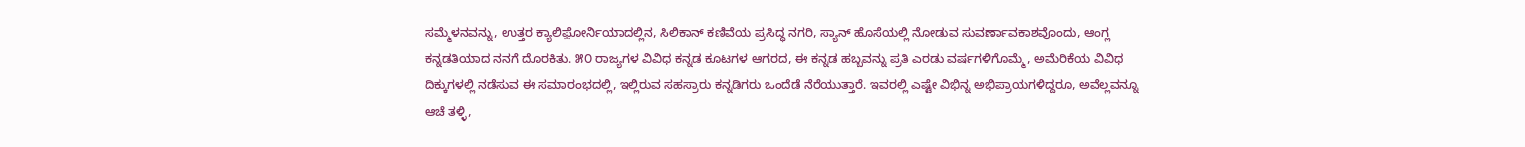ಸಮ್ಮೆಳನವನ್ನು, ಉತ್ತರ ಕ್ಯಾಲಿಫ಼ೋರ್ನಿಯಾದಲ್ಲಿನ, ಸಿಲಿಕಾನ್ ಕಣಿವೆಯ ಪ್ರಸಿದ್ಧ ನಗರಿ, ಸ್ಯಾನ್ ಹೊಸೆಯಲ್ಲಿ ನೋಡುವ ಸುವರ್ಣಾವಕಾಶವೊಂದು, ಆಂಗ್ಲ ಕನ್ನಡತಿಯಾದ ನನಗೆ ದೊರಕಿತು. ೫೦ ರಾಜ್ಯಗಳ ವಿವಿಧ ಕನ್ನಡ ಕೂಟಗಳ ಆಗರದ, ಈ ಕನ್ನಡ ಹಬ್ಬವನ್ನು ಪ್ರತಿ ಎರಡು ವರ್ಷಗಳಿಗೊಮ್ಮೆ, ಅಮೆರಿಕೆಯ ವಿವಿಧ ದಿಕ್ಕುಗಳಲ್ಲಿ ನಡೆಸುವ ಈ ಸಮಾರಂಭದಲ್ಲಿ, ಇಲ್ಲಿರುವ ಸಹಸ್ರಾರು ಕನ್ನಡಿಗರು ಒಂದೆಡೆ ನೆರೆಯುತ್ತಾರೆ. ಇವರಲ್ಲಿ ಎಷ್ಟೇ ವಿಭಿನ್ನ ಅಭಿಪ್ರಾಯಗಳಿದ್ದರೂ, ಅವೆಲ್ಲವನ್ನೂ ಆಚೆ ತಳ್ಳಿ,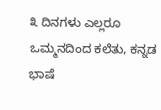೩ ದಿನಗಳು ಎಲ್ಲರೂ ಒಮ್ಮನದಿಂದ ಕಲೆತು, ಕನ್ನಡ ಭಾಷೆ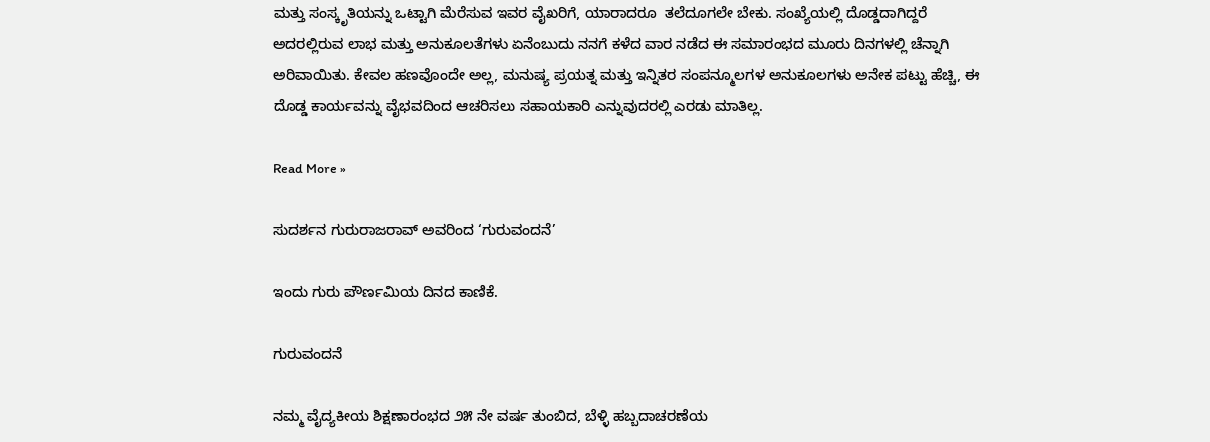ಮತ್ತು ಸಂಸ್ಕೃತಿಯನ್ನು ಒಟ್ಟಾಗಿ ಮೆರೆಸುವ ಇವರ ವೈಖರಿಗೆ, ಯಾರಾದರೂ  ತಲೆದೂಗಲೇ ಬೇಕು. ಸಂಖ್ಯೆಯಲ್ಲಿ ದೊಡ್ಡದಾಗಿದ್ದರೆ ಅದರಲ್ಲಿರುವ ಲಾಭ ಮತ್ತು ಅನುಕೂಲತೆಗಳು ಏನೆಂಬುದು ನನಗೆ ಕಳೆದ ವಾರ ನಡೆದ ಈ ಸಮಾರಂಭದ ಮೂರು ದಿನಗಳಲ್ಲಿ ಚೆನ್ನಾಗಿ    ಅರಿವಾಯಿತು. ಕೇವಲ ಹಣವೊಂದೇ ಅಲ್ಲ, ಮನುಷ್ಯ ಪ್ರಯತ್ನ ಮತ್ತು ಇನ್ನಿತರ ಸಂಪನ್ಮೂಲಗಳ ಅನುಕೂಲಗಳು ಅನೇಕ ಪಟ್ಟು ಹೆಚ್ಚಿ, ಈ ದೊಡ್ಡ ಕಾರ್ಯವನ್ನು ವೈಭವದಿಂದ ಆಚರಿಸಲು ಸಹಾಯಕಾರಿ ಎನ್ನುವುದರಲ್ಲಿ ಎರಡು ಮಾತಿಲ್ಲ.

Read More »

ಸುದರ್ಶನ ಗುರುರಾಜರಾವ್ ಅವರಿಂದ ‘ಗುರುವಂದನೆ’

ಇಂದು ಗುರು ಪೌರ್ಣಮಿಯ ದಿನದ ಕಾಣಿಕೆ.

ಗುರುವಂದನೆ

ನಮ್ಮ ವೈದ್ಯಕೀಯ ಶಿಕ್ಷಣಾರಂಭದ ೨೫ ನೇ ವರ್ಷ ತುಂಬಿದ, ಬೆಳ್ಳಿ ಹಬ್ಬದಾಚರಣೆಯ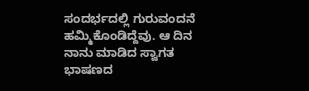ಸಂದರ್ಭದಲ್ಲಿ ಗುರುವಂದನೆ ಹಮ್ಮಿಕೊಂಡಿದ್ದೆವು. ಆ ದಿನ ನಾನು ಮಾಡಿದ ಸ್ವಾಗತ ಭಾಷಣದ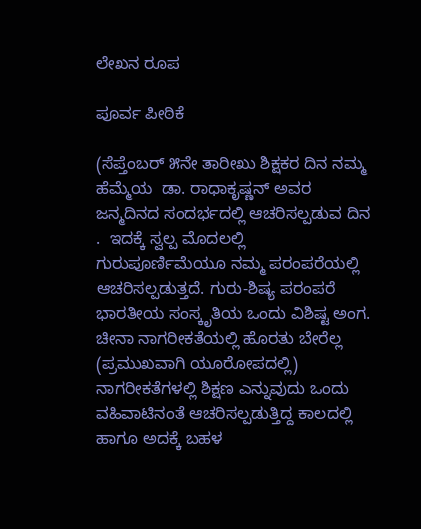ಲೇಖನ ರೂಪ

ಪೂರ್ವ ಪೀಠಿಕೆ

(ಸೆಪ್ತೆಂಬರ್ ೫ನೇ ತಾರೀಖು ಶಿಕ್ಷಕರ ದಿನ ನಮ್ಮ ಹೆಮ್ಮೆಯ  ಡಾ. ರಾಧಾಕೃಷ್ಣನ್ ಅವರ ಜನ್ಮದಿನದ ಸಂದರ್ಭದಲ್ಲಿ ಆಚರಿಸಲ್ಪಡುವ ದಿನ .  ಇದಕ್ಕೆ ಸ್ವಲ್ಪ ಮೊದಲಲ್ಲಿ  ಗುರುಪೂರ್ಣಿಮೆಯೂ ನಮ್ಮ ಪರಂಪರೆಯಲ್ಲಿ ಆಚರಿಸಲ್ಪಡುತ್ತದೆ. ಗುರು-ಶಿಷ್ಯ ಪರಂಪರೆ ಭಾರತೀಯ ಸಂಸ್ಕೃತಿಯ ಒಂದು ವಿಶಿಷ್ಟ ಅಂಗ. ಚೀನಾ ನಾಗರೀಕತೆಯಲ್ಲಿ ಹೊರತು ಬೇರೆಲ್ಲ  (ಪ್ರಮುಖವಾಗಿ ಯೂರೋಪದಲ್ಲಿ) ನಾಗರೀಕತೆಗಳಲ್ಲಿ ಶಿಕ್ಷಣ ಎನ್ನುವುದು ಒಂದು ವಹಿವಾಟಿನಂತೆ ಆಚರಿಸಲ್ಪಡುತ್ತಿದ್ದ ಕಾಲದಲ್ಲಿ ಹಾಗೂ ಅದಕ್ಕೆ ಬಹಳ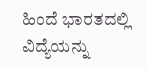ಹಿಂದೆ ಭಾರತದಲ್ಲಿ ವಿದ್ಯೆಯನ್ನು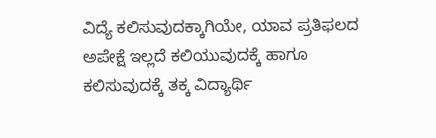ವಿದ್ಯೆ ಕಲಿಸುವುದಕ್ಕಾಗಿಯೇ, ಯಾವ ಪ್ರತಿಫಲದ ಅಪೇಕ್ಷೆ ಇಲ್ಲದೆ ಕಲಿಯುವುದಕ್ಕೆ ಹಾಗೂ ಕಲಿಸುವುದಕ್ಕೆ ತಕ್ಕ ವಿದ್ಯಾರ್ಥಿ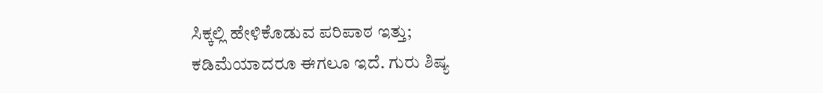ಸಿಕ್ಕಲ್ಲಿ ಹೇಳಿಕೊಡುವ ಪರಿಪಾಠ ಇತ್ತು; ಕಡಿಮೆಯಾದರೂ ಈಗಲೂ ಇದೆ. ಗುರು ಶಿಷ್ಯ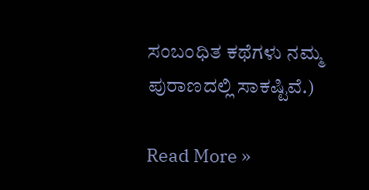ಸಂಬಂಧಿತ ಕಥೆಗಳು ನಮ್ಮ ಪುರಾಣದಲ್ಲಿ ಸಾಕಷ್ಟಿವೆ.)

Read More »